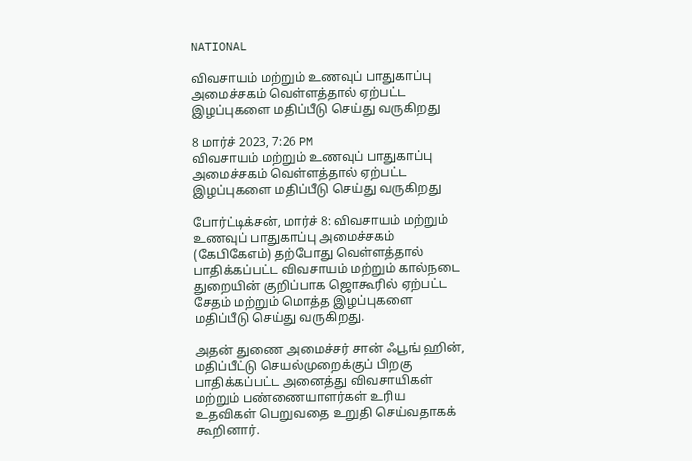NATIONAL

விவசாயம் மற்றும் உணவுப் பாதுகாப்பு அமைச்சகம் வெள்ளத்தால் ஏற்பட்ட இழப்புகளை மதிப்பீடு செய்து வருகிறது

8 மார்ச் 2023, 7:26 PM
விவசாயம் மற்றும் உணவுப் பாதுகாப்பு அமைச்சகம் வெள்ளத்தால் ஏற்பட்ட இழப்புகளை மதிப்பீடு செய்து வருகிறது

போர்ட்டிக்சன், மார்ச் 8: விவசாயம் மற்றும் உணவுப் பாதுகாப்பு அமைச்சகம் (கேபிகேஎம்) தற்போது வெள்ளத்தால் பாதிக்கப்பட்ட விவசாயம் மற்றும் கால்நடை துறையின் குறிப்பாக ஜொகூரில் ஏற்பட்ட சேதம் மற்றும் மொத்த இழப்புகளை மதிப்பீடு செய்து வருகிறது.

அதன் துணை அமைச்சர் சான் ஃபூங் ஹின், மதிப்பீட்டு செயல்முறைக்குப் பிறகு பாதிக்கப்பட்ட அனைத்து விவசாயிகள் மற்றும் பண்ணையாளர்கள் உரிய உதவிகள் பெறுவதை உறுதி செய்வதாகக் கூறினார்.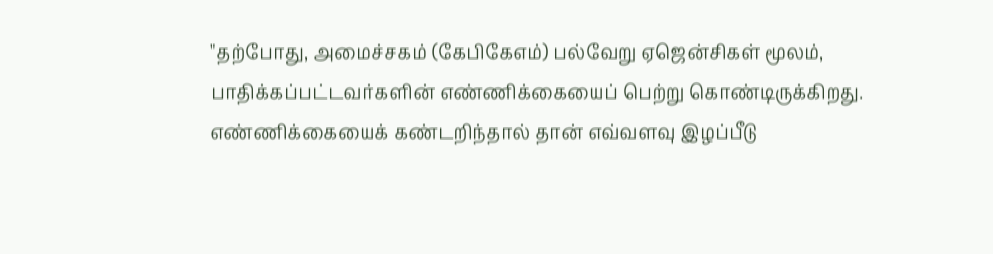"தற்போது, அமைச்சகம் (கேபிகேஎம்) பல்வேறு ஏஜென்சிகள் மூலம், பாதிக்கப்பட்டவர்களின் எண்ணிக்கையைப் பெற்று கொண்டிருக்கிறது. எண்ணிக்கையைக் கண்டறிந்தால் தான் எவ்வளவு இழப்பீடு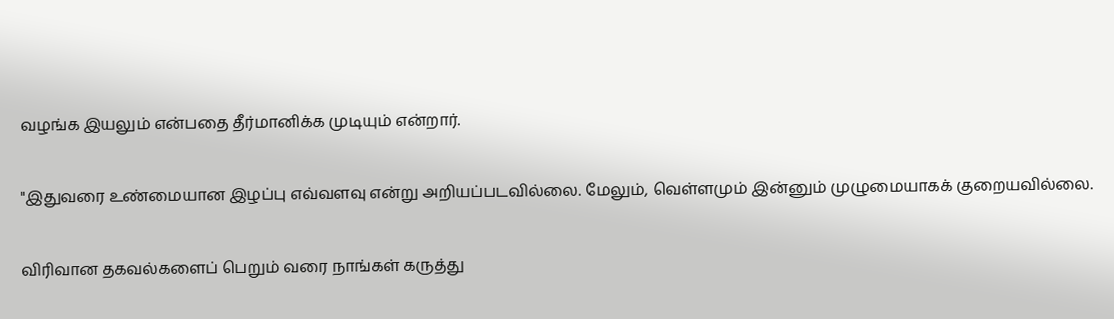வழங்க இயலும் என்பதை தீர்மானிக்க முடியும் என்றார்.

"இதுவரை உண்மையான இழப்பு எவ்வளவு என்று அறியப்படவில்லை. மேலும், வெள்ளமும் இன்னும் முழுமையாகக் குறையவில்லை.

விரிவான தகவல்களைப் பெறும் வரை நாங்கள் கருத்து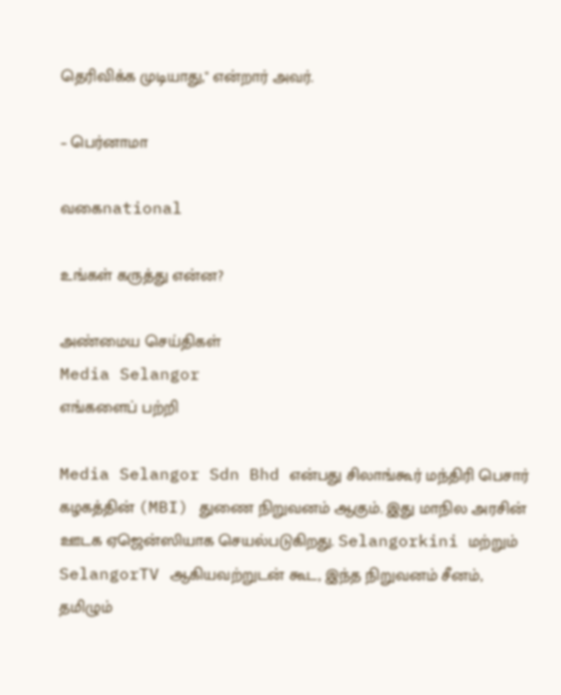தெரிவிக்க முடியாது," என்றார் அவர்.

– பெர்னாமா

வகைnational

உங்கள் கருத்து என்ன?

அண்மைய செய்திகள்
Media Selangor
எங்களைப் பற்றி

Media Selangor Sdn Bhd என்பது சிலாங்கூர் மந்திரி பெசார் கழகத்தின் (MBI) துணை நிறுவனம் ஆகும். இது மாநில அரசின் ஊடக ஏஜென்ஸியாக செயல்படுகிறது. Selangorkini மற்றும் SelangorTV ஆகியவற்றுடன் கூட, இந்த நிறுவனம் சீனம், தமிழும்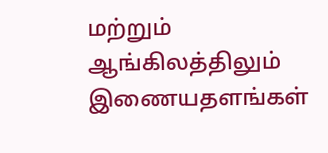மற்றும் ஆங்கிலத்திலும் இணையதளங்கள்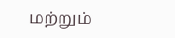மற்றும்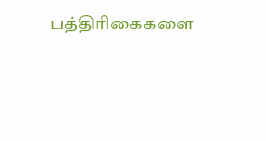பத்திரிகைகளை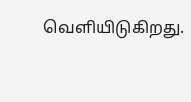வெளியிடுகிறது.